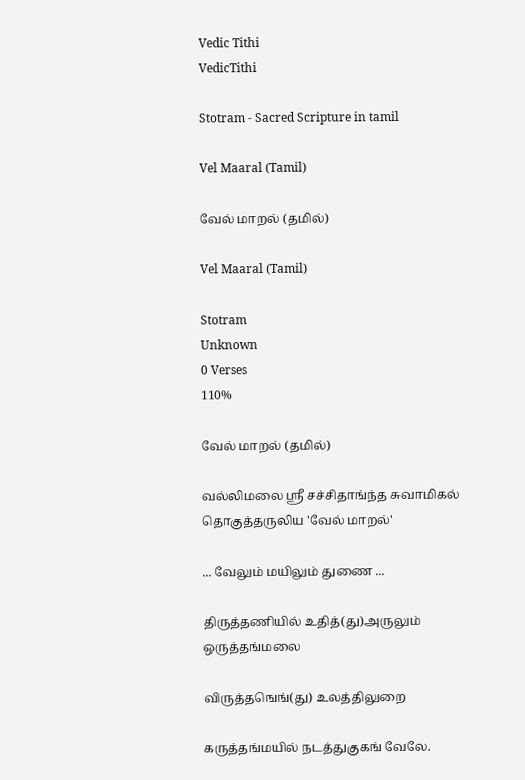Vedic Tithi
VedicTithi

Stotram - Sacred Scripture in tamil

Vel Maaral (Tamil)

வேல் மாறல் (தமில்)

Vel Maaral (Tamil)

Stotram
Unknown
0 Verses
110%

வேல் மாறல் (தமில்)

வல்லிமலை ஸ்ரீ சச்சிதாங்ந்த சுவாமிகல் தொகுத்தருலிய 'வேல் மாறல்'

... வேலும் மயிலும் துணை ...

திருத்தணியில் உதித்(து)அருலும் ஒருத்தங்மலை

விருத்தஙெங்(து) உலத்திலுறை

கருத்தங்மயில் நடத்துகுகங் வேலே.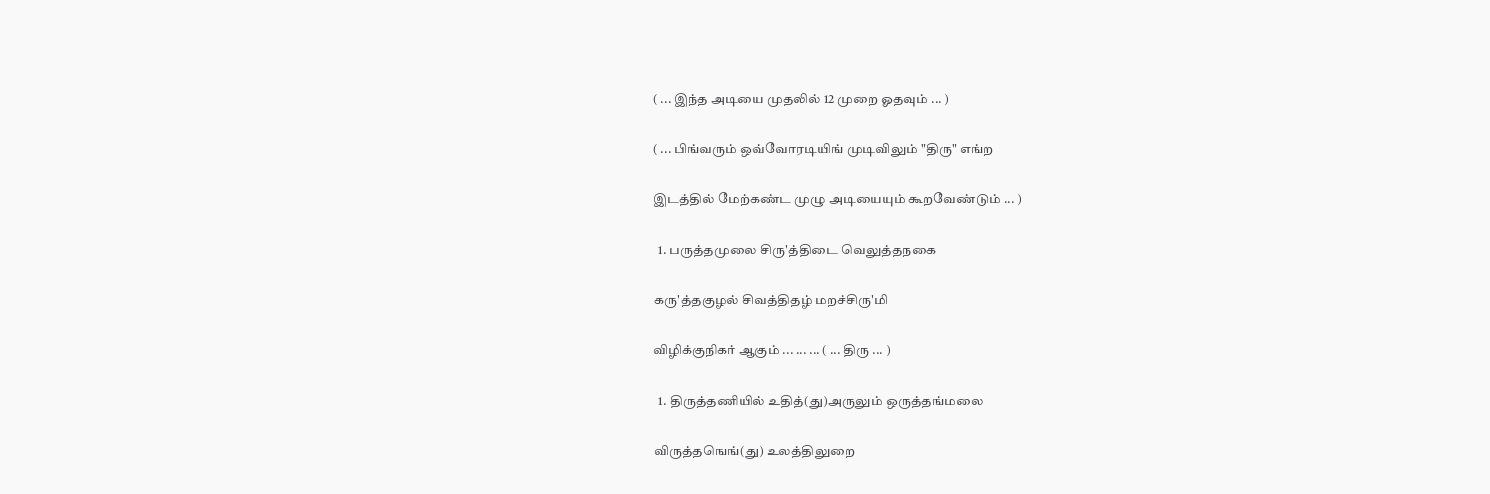( ... இந்த அடியை முதலில் 12 முறை ஓதவும் ... )

( ... பிங்வரும் ஒவ்வோரடியிங் முடிவிலும் "திரு" எங்ற

இடத்தில் மேற்கண்ட முழு அடியையும் கூறவேண்டும் ... )

  1. பருத்தமுலை சிரு'த்திடை வெலுத்தநகை

கரு'த்தகுழல் சிவத்திதழ் மறச்சிரு'மி

விழிக்குநிகர் ஆகும் ... ... ... ( ... திரு ... )

  1. திருத்தணியில் உதித்(து)அருலும் ஒருத்தங்மலை

விருத்தஙெங்(து) உலத்திலுறை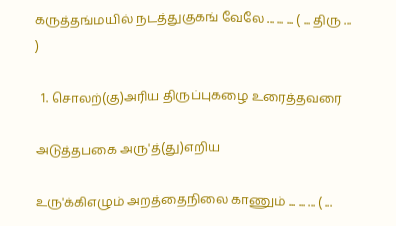கருத்தங்மயில் நடத்துகுகங் வேலே ... ... ... ( ... திரு ... )

  1. சொலற்(கு)அரிய திருப்புகழை உரைத்தவரை

அடுத்தபகை அரு'த்(து)எறிய

உரு'க்கிஎழும் அறத்தைநிலை காணும் ... ... ... ( ...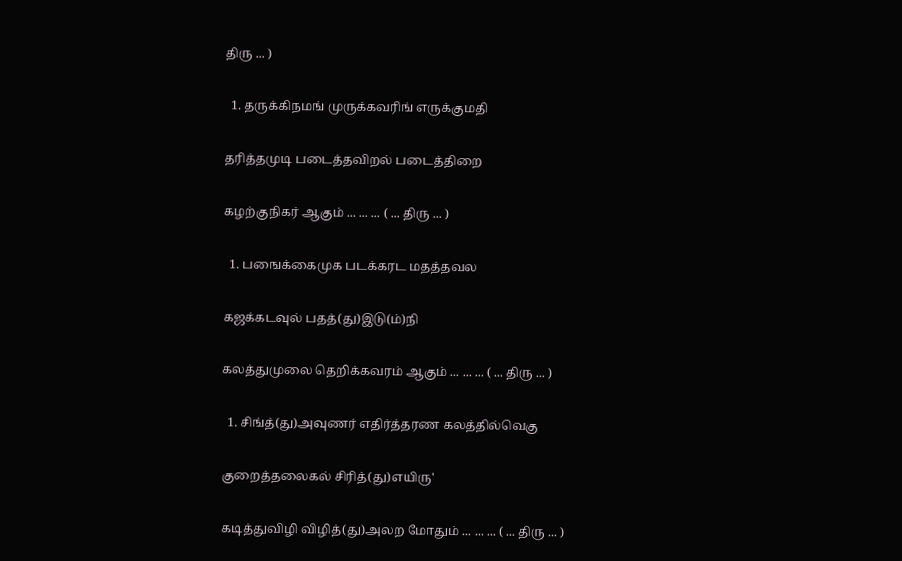திரு ... )

  1. தருக்கிநமங் முருக்கவரிங் எருக்குமதி

தரித்தமுடி படைத்தவிறல் படைத்திறை

கழற்குநிகர் ஆகும் ... ... ... ( ... திரு ... )

  1. பஙைக்கைமுக படக்கரட மதத்தவல

கஜக்கடவுல் பதத்(து)இடு(ம்)நி

கலத்துமுலை தெறிக்கவரம் ஆகும் ... ... ... ( ... திரு ... )

  1. சிங்த்(து)அவுணர் எதிர்த்தரண கலத்தில்வெகு

குறைத்தலைகல் சிரித்(து)எயிரு'

கடித்துவிழி விழித்(து)அலற மோதும் ... ... ... ( ... திரு ... )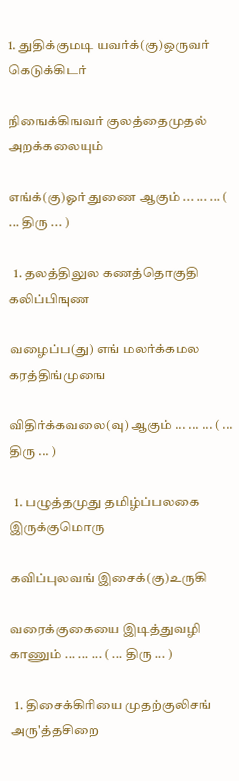1. துதிக்குமடி யவர்க்(கு)ஒருவர் கெடுக்கிடர்

நிஙைக்கிஙவர் குலத்தைமுதல் அறக்கலையும்

எங்க்(கு)ஓர் துணை ஆகும் ... ... ... ( ... திரு ... )

  1. தலத்திலுல கணத்தொகுதி கலிப்பிஙுண

வழைப்ப(து) எங் மலர்க்கமல கரத்திங்முஙை

விதிர்க்கவலை(வு) ஆகும் ... ... ... ( ... திரு ... )

  1. பழுத்தமுது தமிழ்ப்பலகை இருக்குமொரு

கவிப்புலவங் இசைக்(கு)உருகி

வரைக்குகையை இடித்துவழி காணும் ... ... ... ( ... திரு ... )

  1. திசைக்கிரியை முதற்குலிசங் அரு'த்தசிறை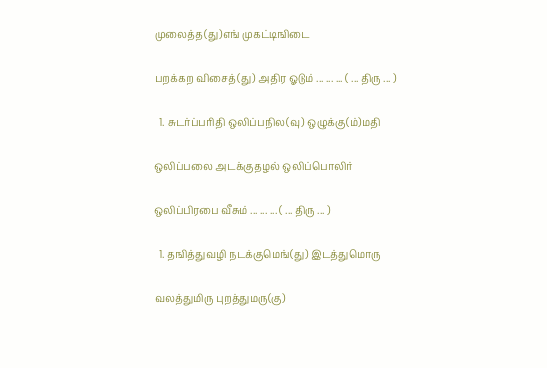முலைத்த(து)எங் முகட்டிஙிடை

பறக்கற விசைத்(து) அதிர ஓடும் ... ... ... ( ... திரு ... )

  1. சுடர்ப்பரிதி ஒலிப்பநில(வு) ஒழுக்கு(ம்)மதி

ஒலிப்பலை அடக்குதழல் ஒலிப்பொலிர்

ஒலிப்பிரபை வீசும் ... ... ... ( ... திரு ... )

  1. தஙித்துவழி நடக்குமெங்(து) இடத்துமொரு

வலத்துமிரு புறத்துமரு(கு)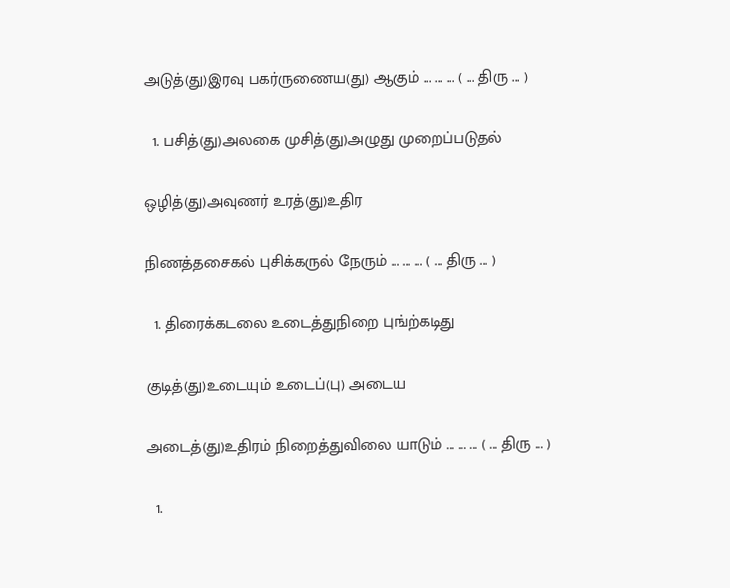அடுத்(து)இரவு பகர்ருணைய(து) ஆகும் ... ... ... ( ... திரு ... )

  1. பசித்(து)அலகை முசித்(து)அழுது முறைப்படுதல்

ஒழித்(து)அவுணர் உரத்(து)உதிர

நிணத்தசைகல் புசிக்கருல் நேரும் ... ... ... ( ... திரு ... )

  1. திரைக்கடலை உடைத்துநிறை புங்ற்கடிது

குடித்(து)உடையும் உடைப்(பு) அடைய

அடைத்(து)உதிரம் நிறைத்துவிலை யாடும் ... ... ... ( ... திரு ... )

  1.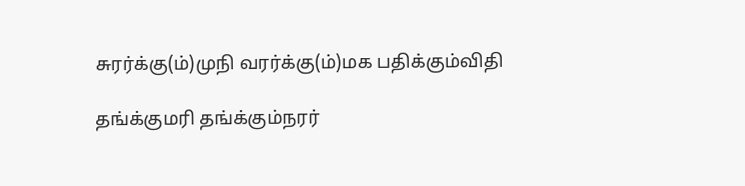சுரர்க்கு(ம்)முநி வரர்க்கு(ம்)மக பதிக்கும்விதி

தங்க்குமரி தங்க்கும்நரர்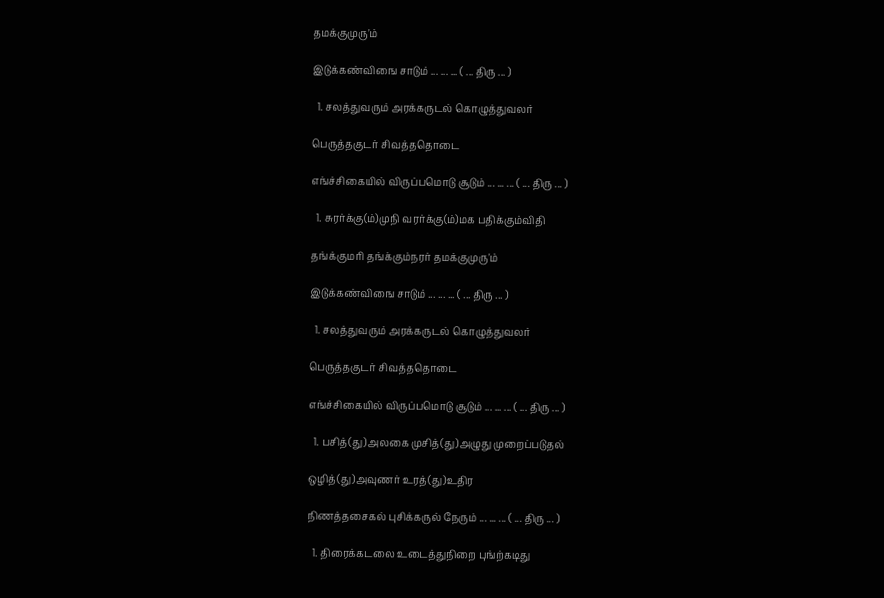தமக்குமுரு'ம்

இடுக்கண்விஙை சாடும் ... ... ... ( ... திரு ... )

  1. சலத்துவரும் அரக்கருடல் கொழுத்துவலர்

பெருத்தகுடர் சிவத்ததொடை

எங்ச்சிகையில் விருப்பமொடு சூடும் ... ... ... ( ... திரு ... )

  1. சுரர்க்கு(ம்)முநி வரர்க்கு(ம்)மக பதிக்கும்விதி

தங்க்குமரி தங்க்கும்நரர் தமக்குமுரு'ம்

இடுக்கண்விஙை சாடும் ... ... ... ( ... திரு ... )

  1. சலத்துவரும் அரக்கருடல் கொழுத்துவலர்

பெருத்தகுடர் சிவத்ததொடை

எங்ச்சிகையில் விருப்பமொடு சூடும் ... ... ... ( ... திரு ... )

  1. பசித்(து)அலகை முசித்(து)அழுது முறைப்படுதல்

ஒழித்(து)அவுணர் உரத்(து)உதிர

நிணத்தசைகல் புசிக்கருல் நேரும் ... ... ... ( ... திரு ... )

  1. திரைக்கடலை உடைத்துநிறை புங்ற்கடிது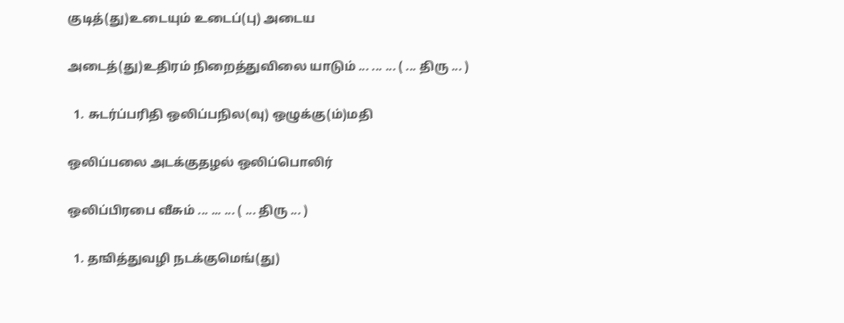குடித்(து)உடையும் உடைப்(பு) அடைய

அடைத்(து)உதிரம் நிறைத்துவிலை யாடும் ... ... ... ( ... திரு ... )

  1. சுடர்ப்பரிதி ஒலிப்பநில(வு) ஒழுக்கு(ம்)மதி

ஒலிப்பலை அடக்குதழல் ஒலிப்பொலிர்

ஒலிப்பிரபை வீசும் ... ... ... ( ... திரு ... )

  1. தஙித்துவழி நடக்குமெங்(து)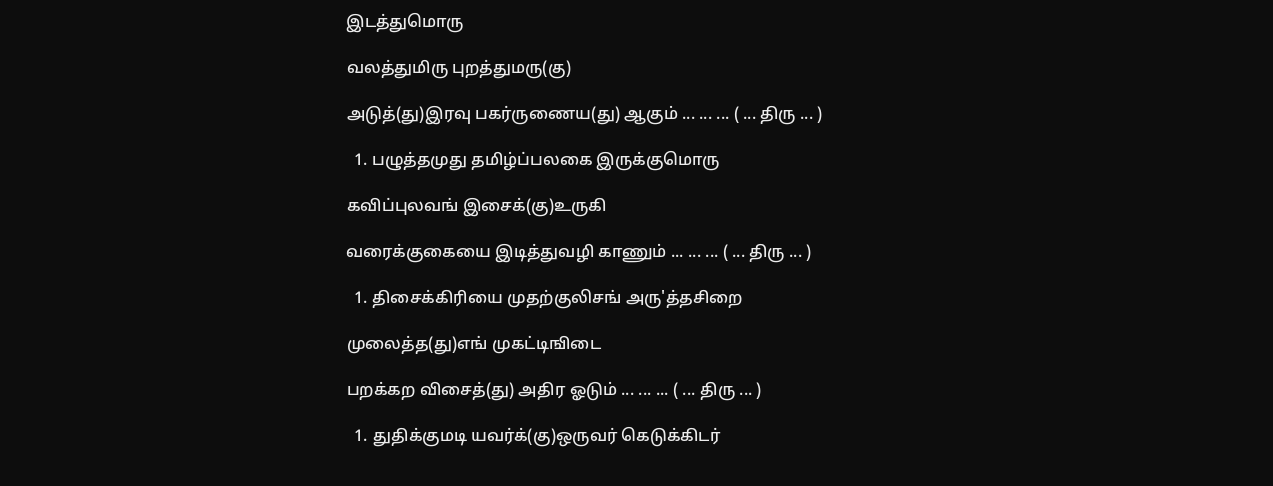இடத்துமொரு

வலத்துமிரு புறத்துமரு(கு)

அடுத்(து)இரவு பகர்ருணைய(து) ஆகும் ... ... ... ( ... திரு ... )

  1. பழுத்தமுது தமிழ்ப்பலகை இருக்குமொரு

கவிப்புலவங் இசைக்(கு)உருகி

வரைக்குகையை இடித்துவழி காணும் ... ... ... ( ... திரு ... )

  1. திசைக்கிரியை முதற்குலிசங் அரு'த்தசிறை

முலைத்த(து)எங் முகட்டிஙிடை

பறக்கற விசைத்(து) அதிர ஓடும் ... ... ... ( ... திரு ... )

  1. துதிக்குமடி யவர்க்(கு)ஒருவர் கெடுக்கிடர்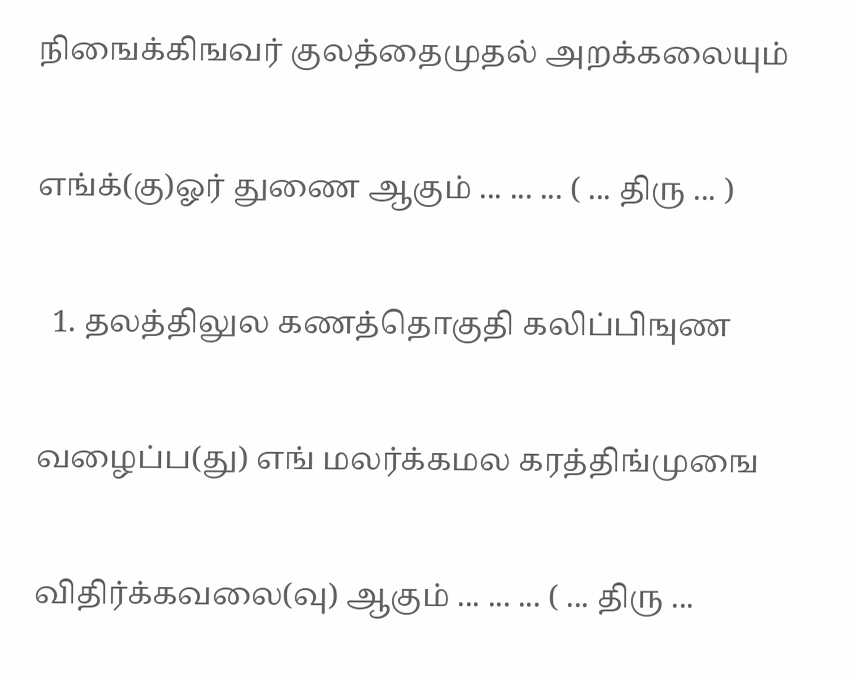நிஙைக்கிஙவர் குலத்தைமுதல் அறக்கலையும்

எங்க்(கு)ஓர் துணை ஆகும் ... ... ... ( ... திரு ... )

  1. தலத்திலுல கணத்தொகுதி கலிப்பிஙுண

வழைப்ப(து) எங் மலர்க்கமல கரத்திங்முஙை

விதிர்க்கவலை(வு) ஆகும் ... ... ... ( ... திரு ...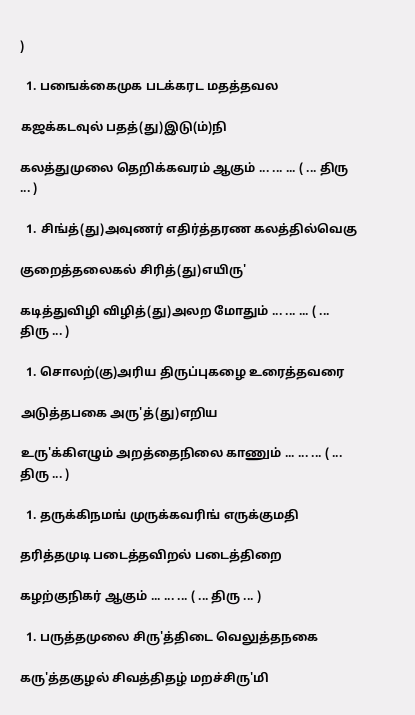)

  1. பஙைக்கைமுக படக்கரட மதத்தவல

கஜக்கடவுல் பதத்(து)இடு(ம்)நி

கலத்துமுலை தெறிக்கவரம் ஆகும் ... ... ... ( ... திரு ... )

  1. சிங்த்(து)அவுணர் எதிர்த்தரண கலத்தில்வெகு

குறைத்தலைகல் சிரித்(து)எயிரு'

கடித்துவிழி விழித்(து)அலற மோதும் ... ... ... ( ... திரு ... )

  1. சொலற்(கு)அரிய திருப்புகழை உரைத்தவரை

அடுத்தபகை அரு'த்(து)எறிய

உரு'க்கிஎழும் அறத்தைநிலை காணும் ... ... ... ( ... திரு ... )

  1. தருக்கிநமங் முருக்கவரிங் எருக்குமதி

தரித்தமுடி படைத்தவிறல் படைத்திறை

கழற்குநிகர் ஆகும் ... ... ... ( ... திரு ... )

  1. பருத்தமுலை சிரு'த்திடை வெலுத்தநகை

கரு'த்தகுழல் சிவத்திதழ் மறச்சிரு'மி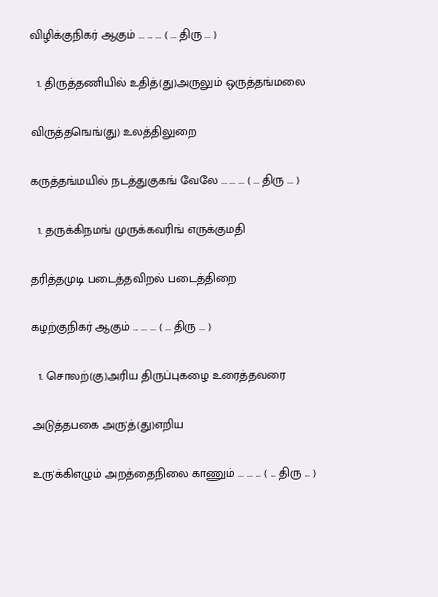விழிக்குநிகர் ஆகும் ... ... ... ( ... திரு ... )

  1. திருத்தணியில் உதித்(து)அருலும் ஒருத்தங்மலை

விருத்தஙெங்(து) உலத்திலுறை

கருத்தங்மயில் நடத்துகுகங் வேலே ... ... ... ( ... திரு ... )

  1. தருக்கிநமங் முருக்கவரிங் எருக்குமதி

தரித்தமுடி படைத்தவிறல் படைத்திறை

கழற்குநிகர் ஆகும் ... ... ... ( ... திரு ... )

  1. சொலற்(கு)அரிய திருப்புகழை உரைத்தவரை

அடுத்தபகை அரு'த்(து)எறிய

உரு'க்கிஎழும் அறத்தைநிலை காணும் ... ... ... ( ... திரு ... )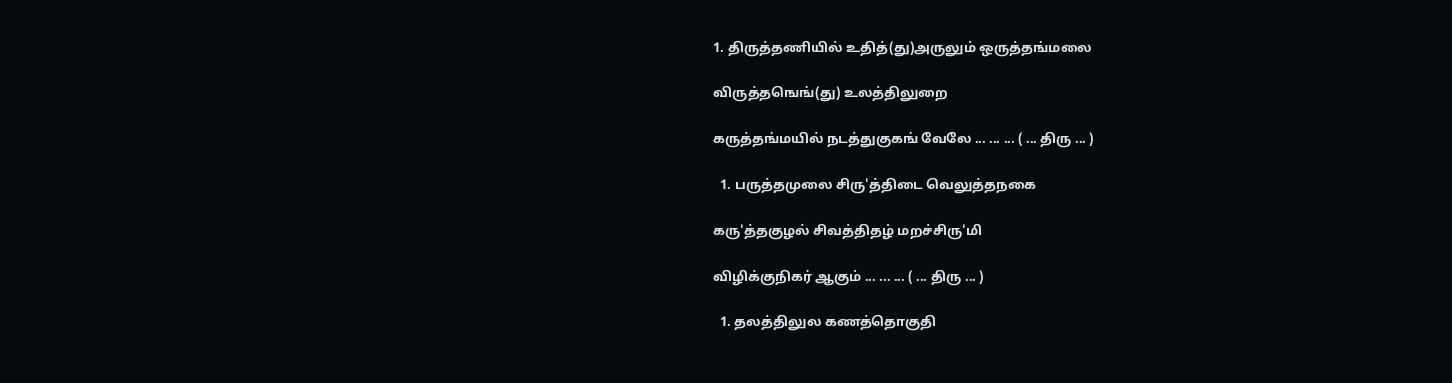1. திருத்தணியில் உதித்(து)அருலும் ஒருத்தங்மலை

விருத்தஙெங்(து) உலத்திலுறை

கருத்தங்மயில் நடத்துகுகங் வேலே ... ... ... ( ... திரு ... )

  1. பருத்தமுலை சிரு'த்திடை வெலுத்தநகை

கரு'த்தகுழல் சிவத்திதழ் மறச்சிரு'மி

விழிக்குநிகர் ஆகும் ... ... ... ( ... திரு ... )

  1. தலத்திலுல கணத்தொகுதி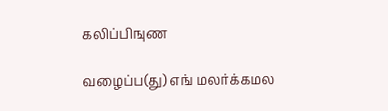கலிப்பிஙுண

வழைப்ப(து) எங் மலர்க்கமல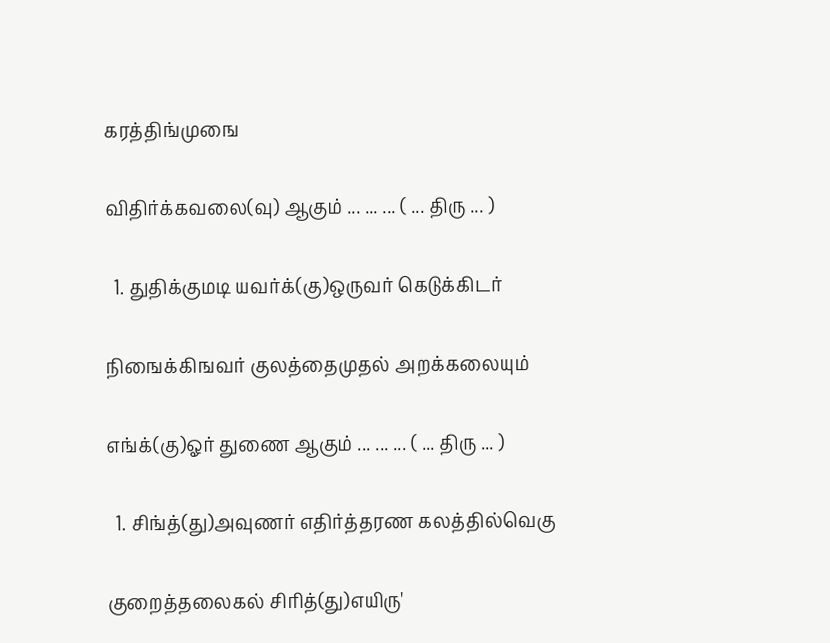கரத்திங்முஙை

விதிர்க்கவலை(வு) ஆகும் ... ... ... ( ... திரு ... )

  1. துதிக்குமடி யவர்க்(கு)ஒருவர் கெடுக்கிடர்

நிஙைக்கிஙவர் குலத்தைமுதல் அறக்கலையும்

எங்க்(கு)ஓர் துணை ஆகும் ... ... ... ( ... திரு ... )

  1. சிங்த்(து)அவுணர் எதிர்த்தரண கலத்தில்வெகு

குறைத்தலைகல் சிரித்(து)எயிரு'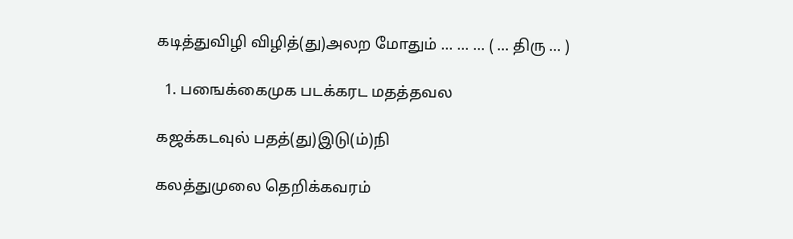கடித்துவிழி விழித்(து)அலற மோதும் ... ... ... ( ... திரு ... )

  1. பஙைக்கைமுக படக்கரட மதத்தவல

கஜக்கடவுல் பதத்(து)இடு(ம்)நி

கலத்துமுலை தெறிக்கவரம்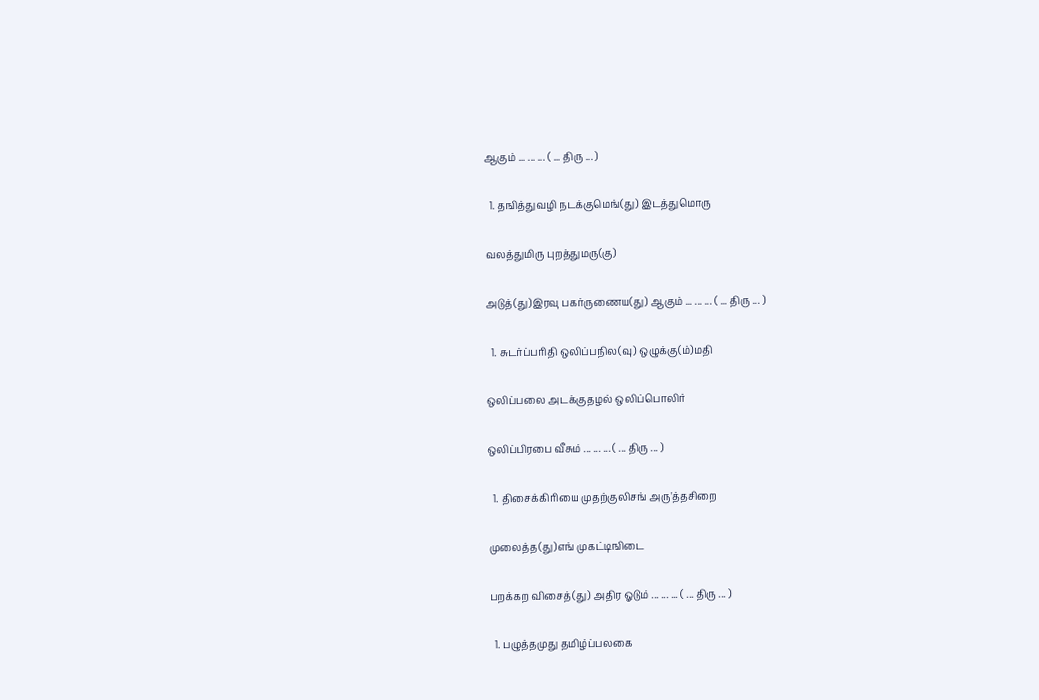ஆகும் ... ... ... ( ... திரு ... )

  1. தஙித்துவழி நடக்குமெங்(து) இடத்துமொரு

வலத்துமிரு புறத்துமரு(கு)

அடுத்(து)இரவு பகர்ருணைய(து) ஆகும் ... ... ... ( ... திரு ... )

  1. சுடர்ப்பரிதி ஒலிப்பநில(வு) ஒழுக்கு(ம்)மதி

ஒலிப்பலை அடக்குதழல் ஒலிப்பொலிர்

ஒலிப்பிரபை வீசும் ... ... ... ( ... திரு ... )

  1. திசைக்கிரியை முதற்குலிசங் அரு'த்தசிறை

முலைத்த(து)எங் முகட்டிஙிடை

பறக்கற விசைத்(து) அதிர ஓடும் ... ... ... ( ... திரு ... )

  1. பழுத்தமுது தமிழ்ப்பலகை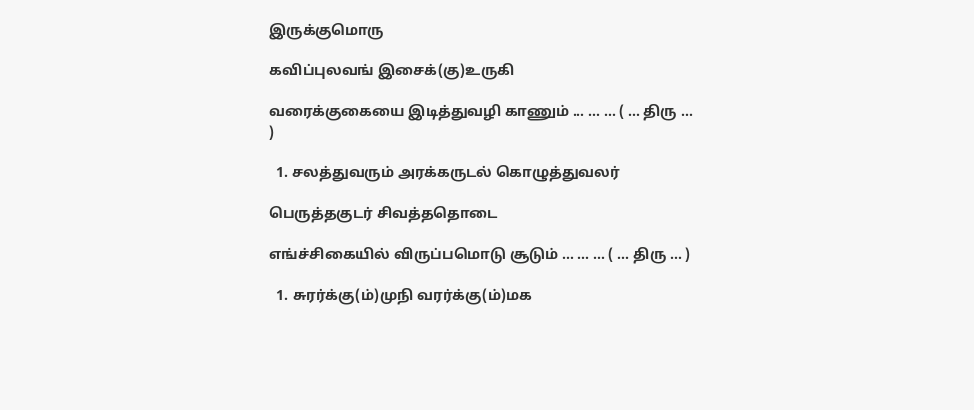இருக்குமொரு

கவிப்புலவங் இசைக்(கு)உருகி

வரைக்குகையை இடித்துவழி காணும் ... ... ... ( ... திரு ... )

  1. சலத்துவரும் அரக்கருடல் கொழுத்துவலர்

பெருத்தகுடர் சிவத்ததொடை

எங்ச்சிகையில் விருப்பமொடு சூடும் ... ... ... ( ... திரு ... )

  1. சுரர்க்கு(ம்)முநி வரர்க்கு(ம்)மக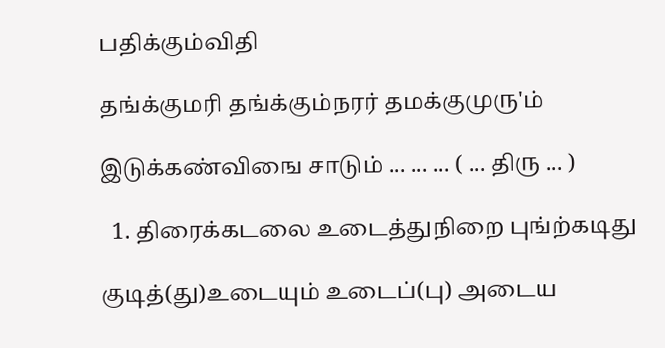பதிக்கும்விதி

தங்க்குமரி தங்க்கும்நரர் தமக்குமுரு'ம்

இடுக்கண்விஙை சாடும் ... ... ... ( ... திரு ... )

  1. திரைக்கடலை உடைத்துநிறை புங்ற்கடிது

குடித்(து)உடையும் உடைப்(பு) அடைய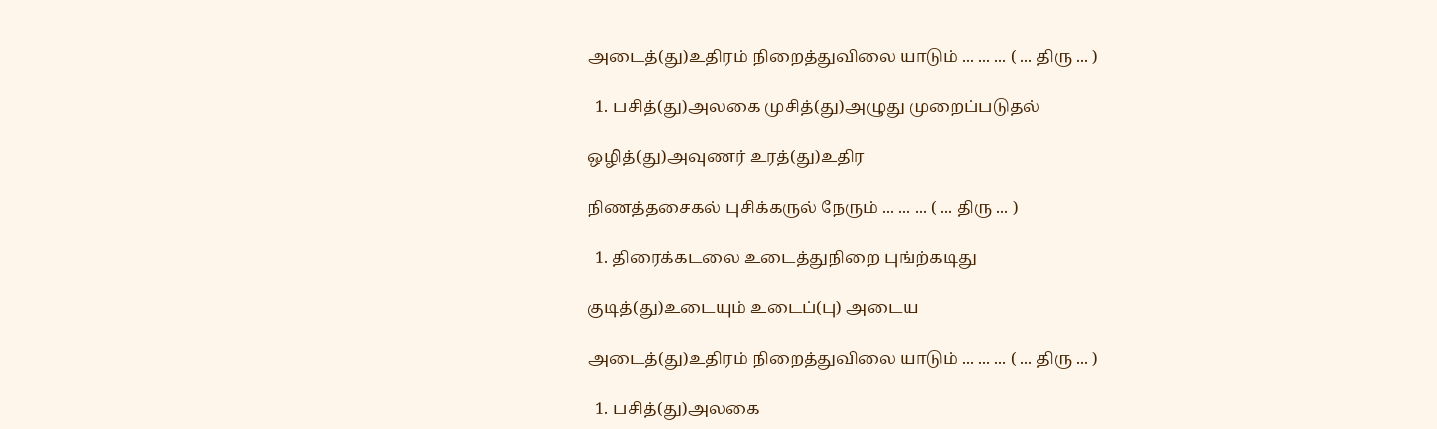அடைத்(து)உதிரம் நிறைத்துவிலை யாடும் ... ... ... ( ... திரு ... )

  1. பசித்(து)அலகை முசித்(து)அழுது முறைப்படுதல்

ஒழித்(து)அவுணர் உரத்(து)உதிர

நிணத்தசைகல் புசிக்கருல் நேரும் ... ... ... ( ... திரு ... )

  1. திரைக்கடலை உடைத்துநிறை புங்ற்கடிது

குடித்(து)உடையும் உடைப்(பு) அடைய

அடைத்(து)உதிரம் நிறைத்துவிலை யாடும் ... ... ... ( ... திரு ... )

  1. பசித்(து)அலகை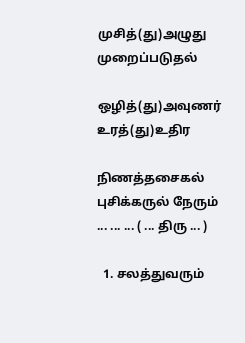முசித்(து)அழுது முறைப்படுதல்

ஒழித்(து)அவுணர் உரத்(து)உதிர

நிணத்தசைகல் புசிக்கருல் நேரும் ... ... ... ( ... திரு ... )

  1. சலத்துவரும்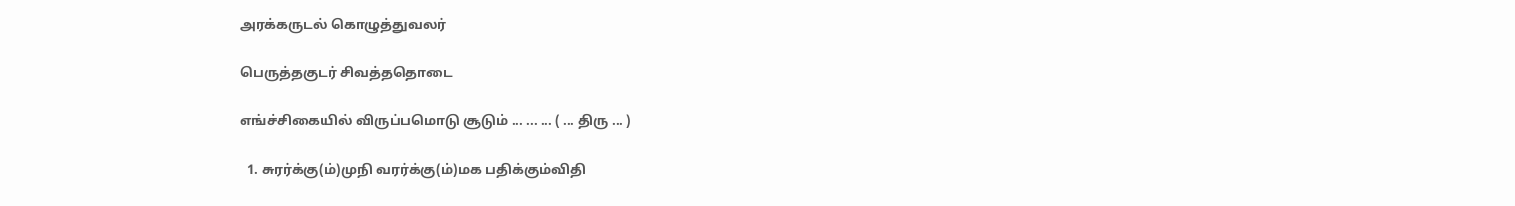அரக்கருடல் கொழுத்துவலர்

பெருத்தகுடர் சிவத்ததொடை

எங்ச்சிகையில் விருப்பமொடு சூடும் ... ... ... ( ... திரு ... )

  1. சுரர்க்கு(ம்)முநி வரர்க்கு(ம்)மக பதிக்கும்விதி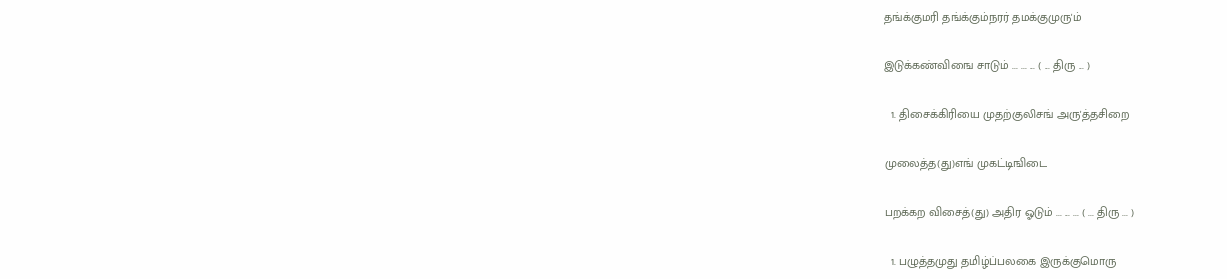தங்க்குமரி தங்க்கும்நரர் தமக்குமுரு'ம்

இடுக்கண்விஙை சாடும் ... ... ... ( ... திரு ... )

  1. திசைக்கிரியை முதற்குலிசங் அரு'த்தசிறை

முலைத்த(து)எங் முகட்டிஙிடை

பறக்கற விசைத்(து) அதிர ஓடும் ... ... ... ( ... திரு ... )

  1. பழுத்தமுது தமிழ்ப்பலகை இருக்குமொரு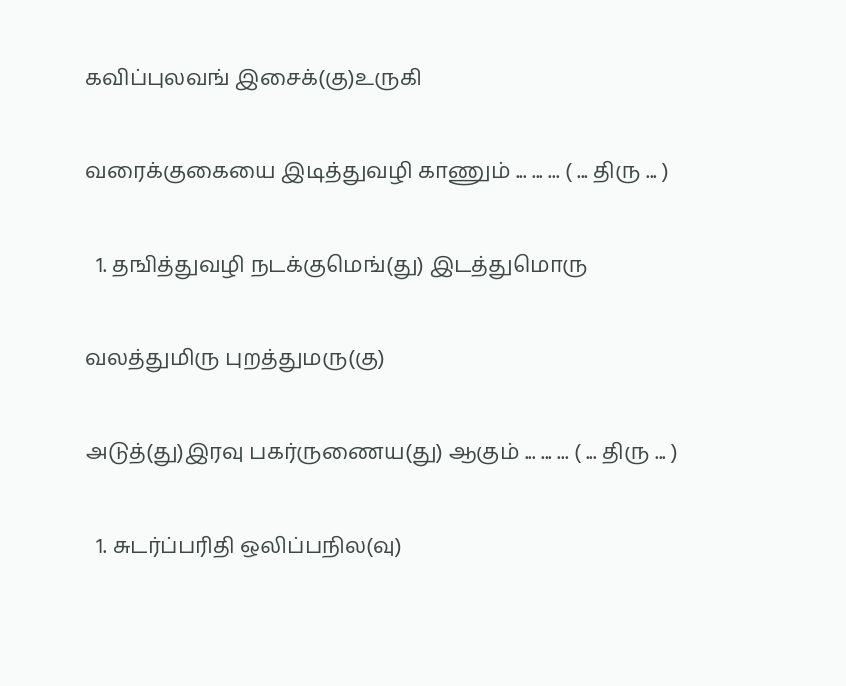கவிப்புலவங் இசைக்(கு)உருகி

வரைக்குகையை இடித்துவழி காணும் ... ... ... ( ... திரு ... )

  1. தஙித்துவழி நடக்குமெங்(து) இடத்துமொரு

வலத்துமிரு புறத்துமரு(கு)

அடுத்(து)இரவு பகர்ருணைய(து) ஆகும் ... ... ... ( ... திரு ... )

  1. சுடர்ப்பரிதி ஒலிப்பநில(வு)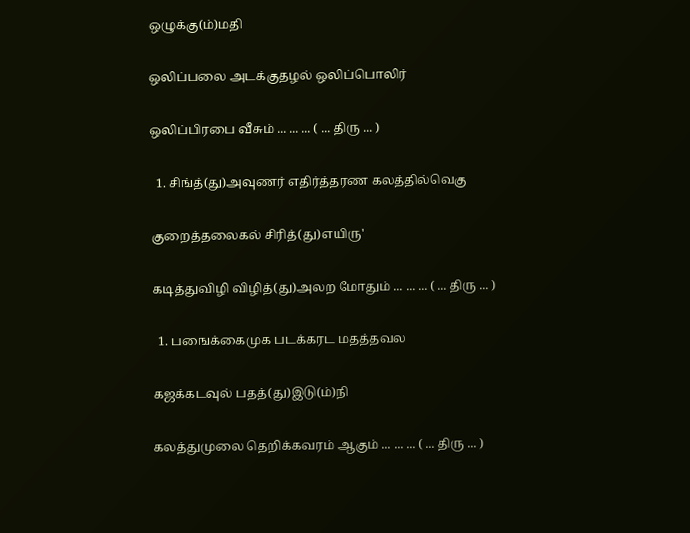ஒழுக்கு(ம்)மதி

ஒலிப்பலை அடக்குதழல் ஒலிப்பொலிர்

ஒலிப்பிரபை வீசும் ... ... ... ( ... திரு ... )

  1. சிங்த்(து)அவுணர் எதிர்த்தரண கலத்தில்வெகு

குறைத்தலைகல் சிரித்(து)எயிரு'

கடித்துவிழி விழித்(து)அலற மோதும் ... ... ... ( ... திரு ... )

  1. பஙைக்கைமுக படக்கரட மதத்தவல

கஜக்கடவுல் பதத்(து)இடு(ம்)நி

கலத்துமுலை தெறிக்கவரம் ஆகும் ... ... ... ( ... திரு ... )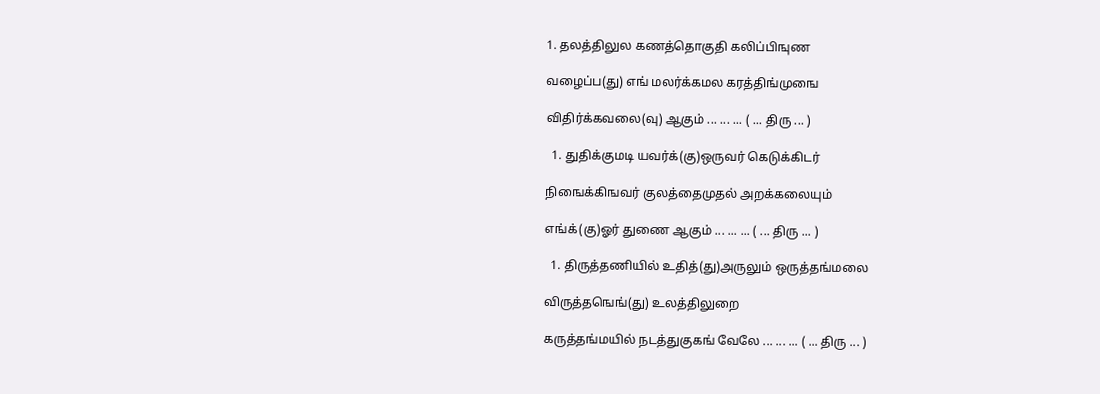1. தலத்திலுல கணத்தொகுதி கலிப்பிஙுண

வழைப்ப(து) எங் மலர்க்கமல கரத்திங்முஙை

விதிர்க்கவலை(வு) ஆகும் ... ... ... ( ... திரு ... )

  1. துதிக்குமடி யவர்க்(கு)ஒருவர் கெடுக்கிடர்

நிஙைக்கிஙவர் குலத்தைமுதல் அறக்கலையும்

எங்க்(கு)ஓர் துணை ஆகும் ... ... ... ( ... திரு ... )

  1. திருத்தணியில் உதித்(து)அருலும் ஒருத்தங்மலை

விருத்தஙெங்(து) உலத்திலுறை

கருத்தங்மயில் நடத்துகுகங் வேலே ... ... ... ( ... திரு ... )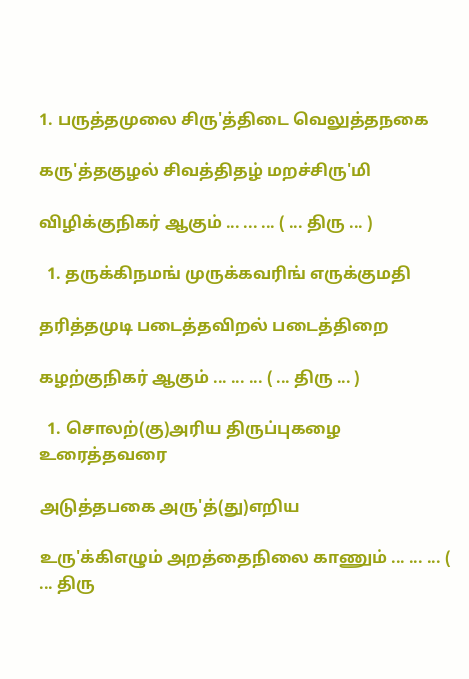1. பருத்தமுலை சிரு'த்திடை வெலுத்தநகை

கரு'த்தகுழல் சிவத்திதழ் மறச்சிரு'மி

விழிக்குநிகர் ஆகும் ... ... ... ( ... திரு ... )

  1. தருக்கிநமங் முருக்கவரிங் எருக்குமதி

தரித்தமுடி படைத்தவிறல் படைத்திறை

கழற்குநிகர் ஆகும் ... ... ... ( ... திரு ... )

  1. சொலற்(கு)அரிய திருப்புகழை உரைத்தவரை

அடுத்தபகை அரு'த்(து)எறிய

உரு'க்கிஎழும் அறத்தைநிலை காணும் ... ... ... ( ... திரு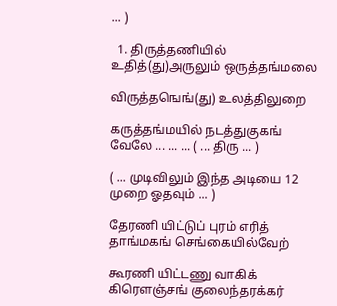... )

  1. திருத்தணியில் உதித்(து)அருலும் ஒருத்தங்மலை

விருத்தஙெங்(து) உலத்திலுறை

கருத்தங்மயில் நடத்துகுகங் வேலே ... ... ... ( ... திரு ... )

( ... முடிவிலும் இந்த அடியை 12 முறை ஓதவும் ... )

தேரணி யிட்டுப் புரம் எரித் தாங்மகங் செங்கையில்வேற்

கூரணி யிட்டணு வாகிக் கிரௌஞ்சங் குலைந்தரக்கர்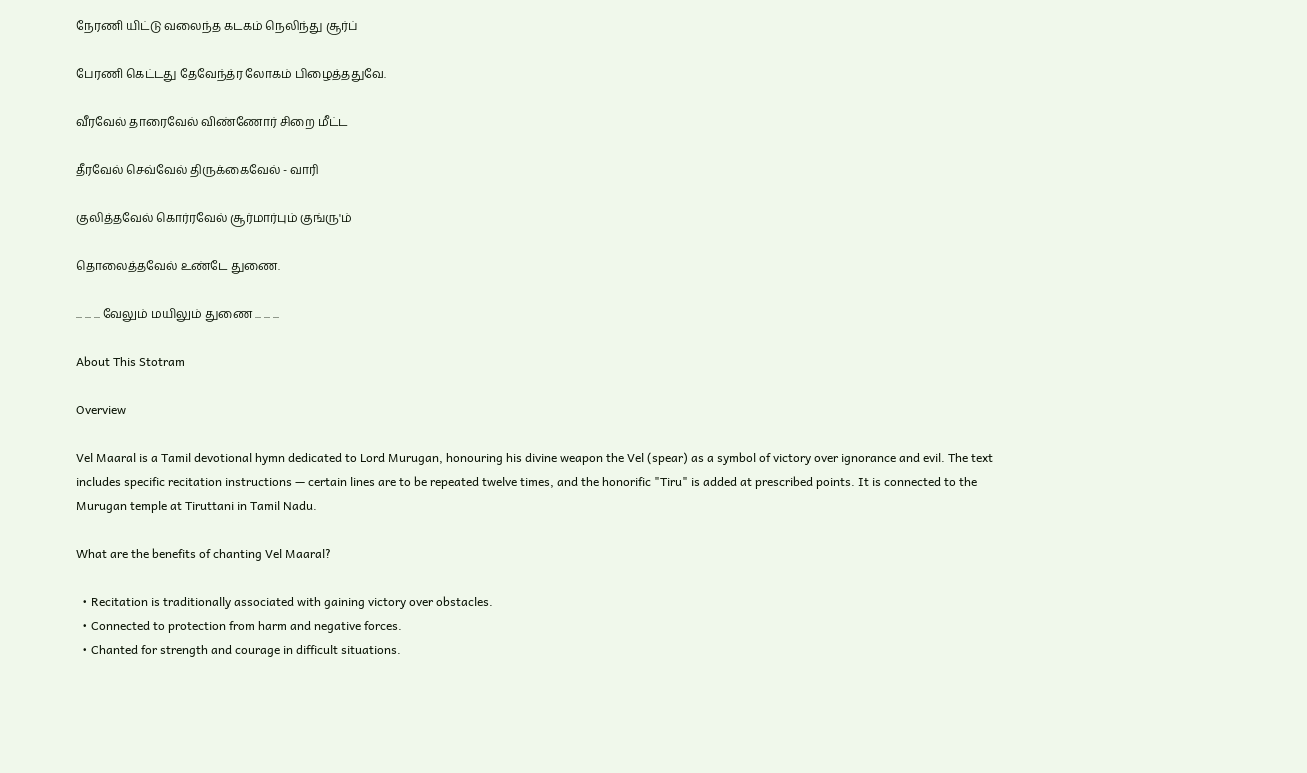நேரணி யிட்டு வலைந்த கடகம் நெலிந்து சூர்ப்

பேரணி கெட்டது தேவேந்த்ர லோகம் பிழைத்ததுவே.

வீரவேல் தாரைவேல் விண்ணோர் சிறை மீட்ட

தீரவேல் செவ்வேல் திருக்கைவேல் - வாரி

குலித்தவேல் கொர்ரவேல் சூர்மார்பும் குங்ரு'ம்

தொலைத்தவேல் உண்டே துணை.

... ... ... வேலும் மயிலும் துணை ... ... ...

About This Stotram

Overview

Vel Maaral is a Tamil devotional hymn dedicated to Lord Murugan, honouring his divine weapon the Vel (spear) as a symbol of victory over ignorance and evil. The text includes specific recitation instructions — certain lines are to be repeated twelve times, and the honorific "Tiru" is added at prescribed points. It is connected to the Murugan temple at Tiruttani in Tamil Nadu.

What are the benefits of chanting Vel Maaral?

  • Recitation is traditionally associated with gaining victory over obstacles.
  • Connected to protection from harm and negative forces.
  • Chanted for strength and courage in difficult situations.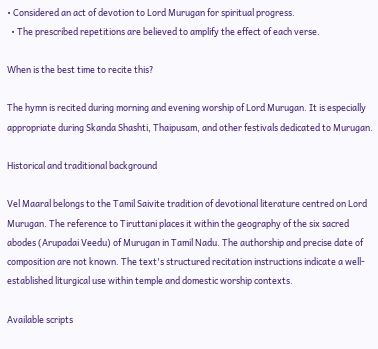• Considered an act of devotion to Lord Murugan for spiritual progress.
  • The prescribed repetitions are believed to amplify the effect of each verse.

When is the best time to recite this?

The hymn is recited during morning and evening worship of Lord Murugan. It is especially appropriate during Skanda Shashti, Thaipusam, and other festivals dedicated to Murugan.

Historical and traditional background

Vel Maaral belongs to the Tamil Saivite tradition of devotional literature centred on Lord Murugan. The reference to Tiruttani places it within the geography of the six sacred abodes (Arupadai Veedu) of Murugan in Tamil Nadu. The authorship and precise date of composition are not known. The text's structured recitation instructions indicate a well-established liturgical use within temple and domestic worship contexts.

Available scripts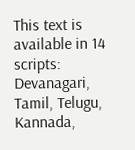This text is available in 14 scripts: Devanagari, Tamil, Telugu, Kannada,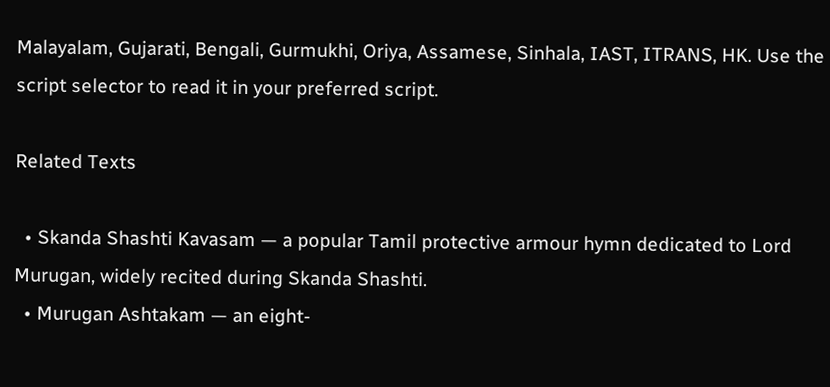Malayalam, Gujarati, Bengali, Gurmukhi, Oriya, Assamese, Sinhala, IAST, ITRANS, HK. Use the script selector to read it in your preferred script.

Related Texts

  • Skanda Shashti Kavasam — a popular Tamil protective armour hymn dedicated to Lord Murugan, widely recited during Skanda Shashti.
  • Murugan Ashtakam — an eight-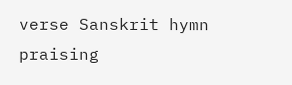verse Sanskrit hymn praising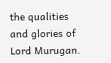the qualities and glories of Lord Murugan.